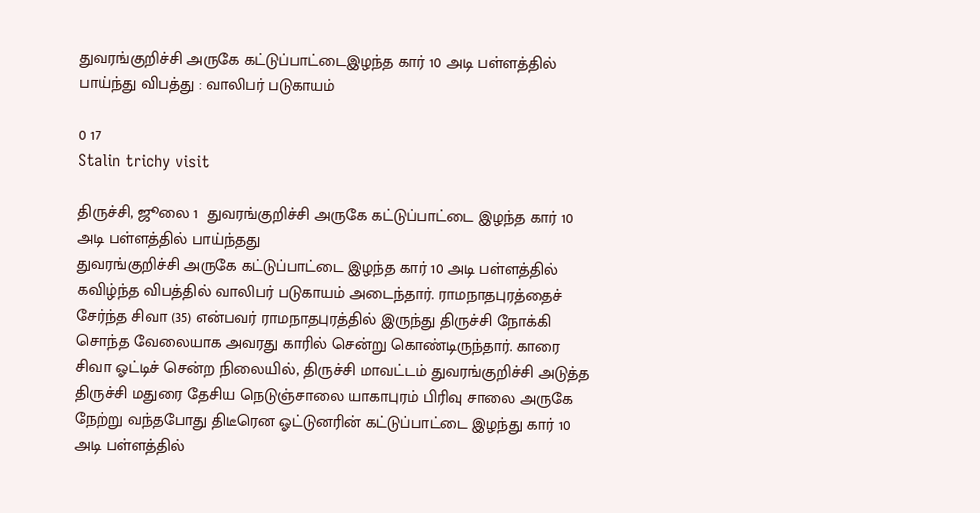துவரங்குறிச்சி அருகே கட்டுப்பாட்டைஇழந்த கார் 10 அடி பள்ளத்தில் பாய்ந்து விபத்து : வாலிபர் படுகாயம்

0 17
Stalin trichy visit

திருச்சி, ஜூலை 1  துவரங்குறிச்சி அருகே கட்டுப்பாட்டை இழந்த கார் 10 அடி பள்ளத்தில் பாய்ந்தது
துவரங்குறிச்சி அருகே கட்டுப்பாட்டை இழந்த கார் 10 அடி பள்ளத்தில் கவிழ்ந்த விபத்தில் வாலிபர் படுகாயம் அடைந்தார். ராமநாதபுரத்தைச் சேர்ந்த சிவா (35) என்பவர் ராமநாதபுரத்தில் இருந்து திருச்சி நோக்கி சொந்த வேலையாக அவரது காரில் சென்று கொண்டிருந்தார். காரை சிவா ஓட்டிச் சென்ற நிலையில், திருச்சி மாவட்டம் துவரங்குறிச்சி அடுத்த திருச்சி மதுரை தேசிய நெடுஞ்சாலை யாகாபுரம் பிரிவு சாலை அருகே நேற்று வந்தபோது திடீரென ஓட்டுனரின் கட்டுப்பாட்டை இழந்து கார் 10 அடி பள்ளத்தில்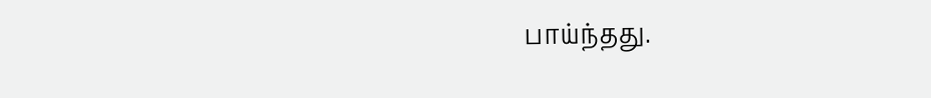பாய்ந்தது.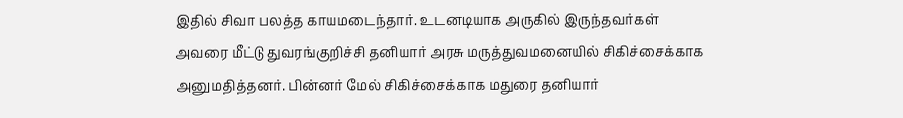இதில் சிவா பலத்த காயமடைந்தார். உடனடியாக அருகில் இருந்தவர்கள் அவரை மீட்டு துவரங்குறிச்சி தனியார் அரசு மருத்துவமனையில் சிகிச்சைக்காக அனுமதித்தனர். பின்னர் மேல் சிகிச்சைக்காக மதுரை தனியார்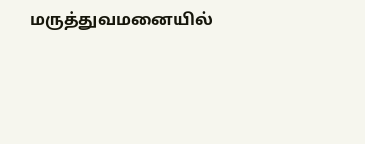மருத்துவமனையில்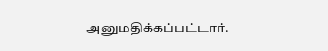அனுமதிக்கப்பட்டார்.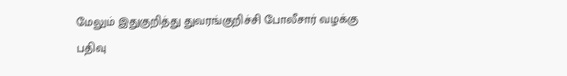மேலும் இதுகுறித்து துவரங்குறிச்சி போலீசார் வழக்கு பதிவு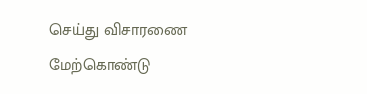செய்து விசாரணை மேற்கொண்டு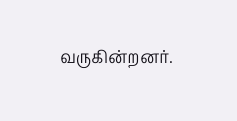வருகின்றனர்.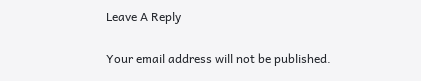Leave A Reply

Your email address will not be published.